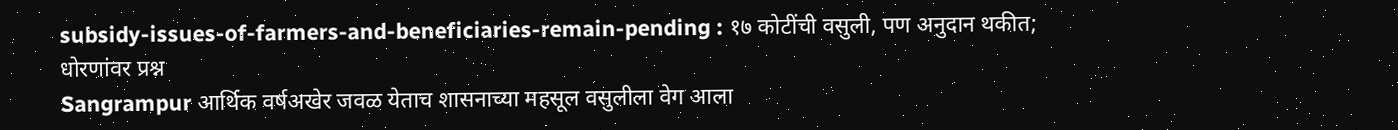subsidy-issues-of-farmers-and-beneficiaries-remain-pending : १७ कोटींची वसुली, पण अनुदान थकीत; धोरणांवर प्रश्न
Sangrampur आर्थिक वर्षअखेर जवळ येताच शासनाच्या महसूल वसुलीला वेग आला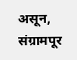असून, संग्रामपूर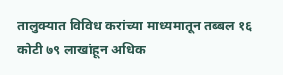तालुक्यात विविध करांच्या माध्यमातून तब्बल १६ कोटी ७९ लाखांहून अधिक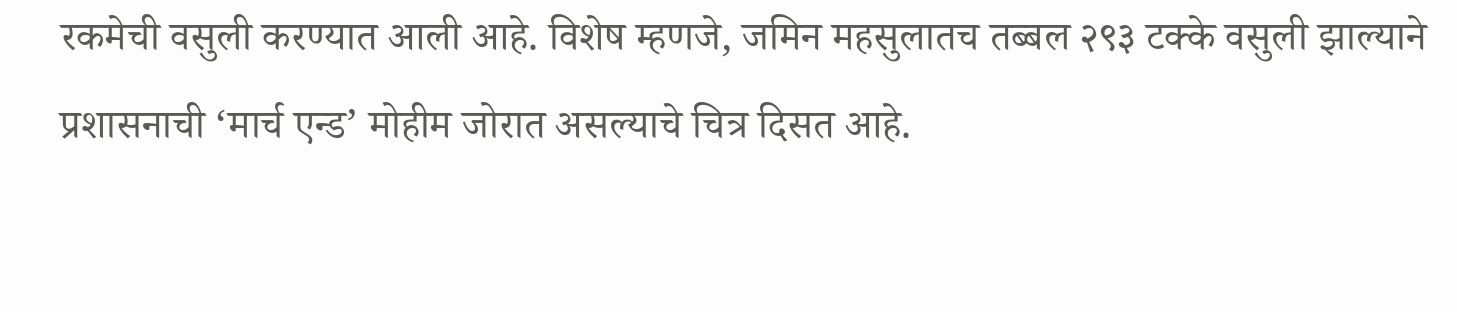रकमेची वसुली करण्यात आली आहे. विशेष म्हणजे, जमिन महसुलातच तब्बल २९३ टक्के वसुली झाल्याने प्रशासनाची ‘मार्च एन्ड’ मोहीम जोरात असल्याचे चित्र दिसत आहे.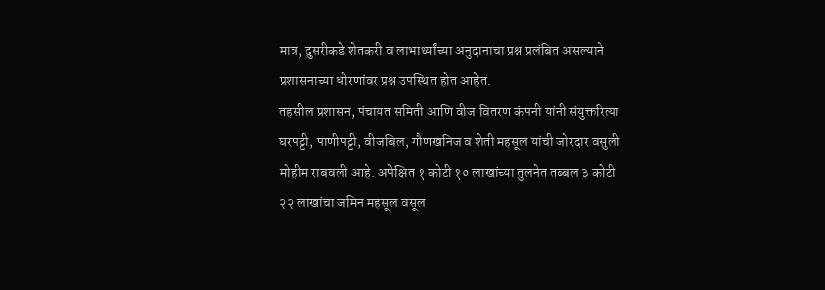मात्र, दुसरीकडे शेतकरी व लाभार्थ्यांच्या अनुदानाचा प्रश्न प्रलंबित असल्याने प्रशासनाच्या धोरणांवर प्रश्न उपस्थित होत आहेत.
तहसील प्रशासन, पंचायत समिती आणि वीज वितरण कंपनी यांनी संयुक्तरित्या घरपट्टी, पाणीपट्टी, वीजबिल, गौणखनिज व शेती महसूल यांची जोरदार वसुली मोहीम राबवली आहे. अपेक्षित १ कोटी १० लाखांच्या तुलनेत तब्बल ३ कोटी २२ लाखांचा जमिन महसूल वसूल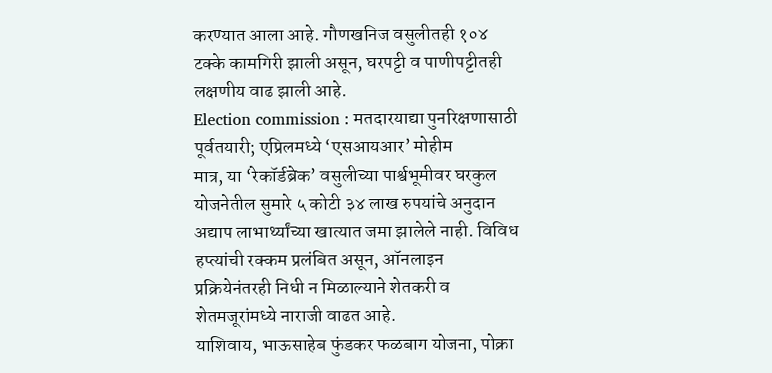करण्यात आला आहे. गौणखनिज वसुलीतही १०४ टक्के कामगिरी झाली असून, घरपट्टी व पाणीपट्टीतही लक्षणीय वाढ झाली आहे.
Election commission : मतदारयाद्या पुनरिक्षणासाठी पूर्वतयारी; एप्रिलमध्ये ‘एसआयआर’ मोहीम
मात्र, या ‘रेकॉर्डब्रेक’ वसुलीच्या पार्श्वभूमीवर घरकुल योजनेतील सुमारे ५ कोटी ३४ लाख रुपयांचे अनुदान अद्याप लाभार्थ्यांच्या खात्यात जमा झालेले नाही. विविध हप्त्यांची रक्कम प्रलंबित असून, ऑनलाइन प्रक्रियेनंतरही निधी न मिळाल्याने शेतकरी व शेतमजूरांमध्ये नाराजी वाढत आहे.
याशिवाय, भाऊसाहेब फुंडकर फळबाग योजना, पोक्रा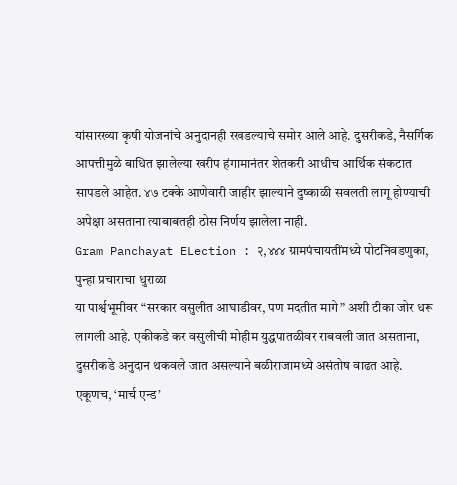यांसारख्या कृषी योजनांचे अनुदानही रखडल्याचे समोर आले आहे. दुसरीकडे, नैसर्गिक आपत्तीमुळे बाधित झालेल्या खरीप हंगामानंतर शेतकरी आधीच आर्थिक संकटात सापडले आहेत. ४७ टक्के आणेवारी जाहीर झाल्याने दुष्काळी सवलती लागू होण्याची अपेक्षा असताना त्याबाबतही ठोस निर्णय झालेला नाही.
Gram Panchayat ELection : २,४४४ ग्रामपंचायतींमध्ये पोटनिवडणुका, पुन्हा प्रचाराचा धुराळा
या पार्श्वभूमीवर “सरकार वसुलीत आघाडीवर, पण मदतीत मागे” अशी टीका जोर धरू लागली आहे. एकीकडे कर वसुलीची मोहीम युद्धपातळीवर राबवली जात असताना, दुसरीकडे अनुदान थकवले जात असल्याने बळीराजामध्ये असंतोष वाढत आहे. एकूणच, ‘मार्च एन्ड’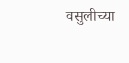वसुलीच्या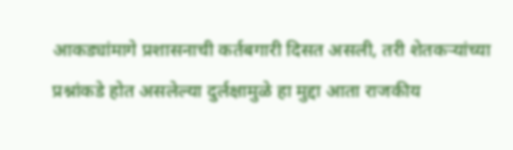आकड्यांमागे प्रशासनाची कर्तबगारी दिसत असली, तरी शेतकऱ्यांच्या प्रश्नांकडे होत असलेल्या दुर्लक्षामुळे हा मुद्दा आता राजकीय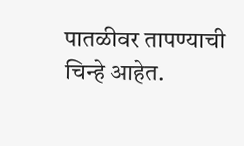पातळीवर तापण्याची चिन्हे आहेत.